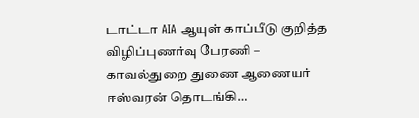டாட்டா AIA ஆயுள் காப்பீடு குறித்த விழிப்புணர்வு பேரணி – காவல்துறை துணை ஆணையர் ஈஸ்வரன் தொடங்கி…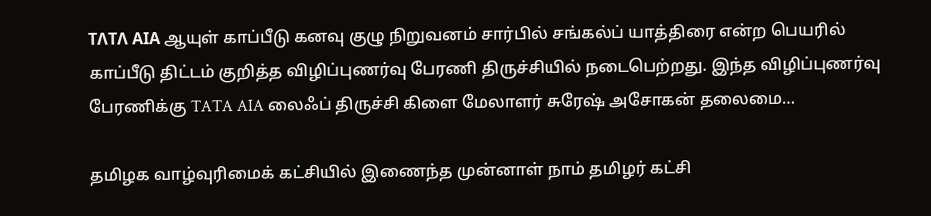ΤΛΤΛ ΑΙΑ ஆயுள் காப்பீடு கனவு குழு நிறுவனம் சார்பில் சங்கல்ப் யாத்திரை என்ற பெயரில் காப்பீடு திட்டம் குறித்த விழிப்புணர்வு பேரணி திருச்சியில் நடைபெற்றது. இந்த விழிப்புணர்வு பேரணிக்கு TATA AIA லைஃப் திருச்சி கிளை மேலாளர் சுரேஷ் அசோகன் தலைமை…

தமிழக வாழ்வுரிமைக் கட்சியில் இணைந்த முன்னாள் நாம் தமிழர் கட்சி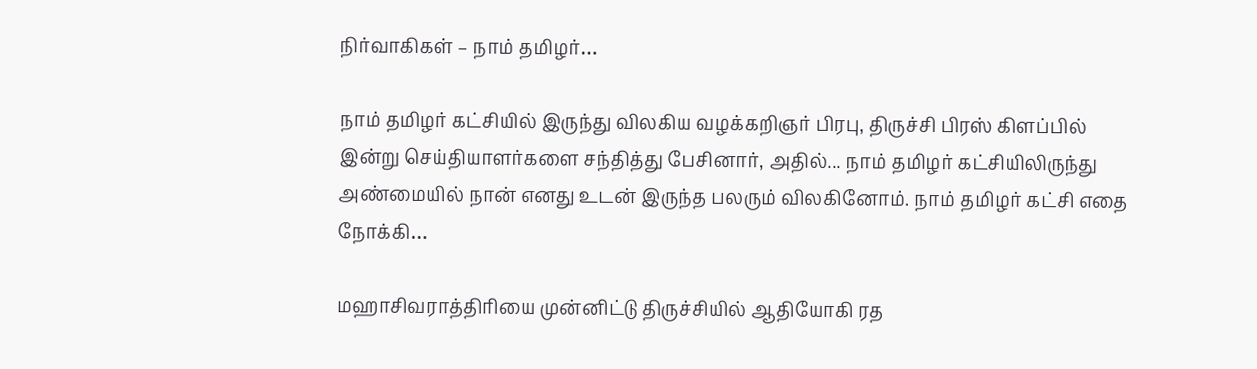நிர்வாகிகள் – நாம் தமிழர்…

நாம் தமிழர் கட்சியில் இருந்து விலகிய வழக்கறிஞர் பிரபு, திருச்சி பிரஸ் கிளப்பில் இன்று செய்தியாளர்களை சந்தித்து பேசினார், அதில்... நாம் தமிழர் கட்சியிலிருந்து அண்மையில் நான் எனது உடன் இருந்த பலரும் விலகினோம். நாம் தமிழர் கட்சி எதை நோக்கி…

மஹாசிவராத்திரியை முன்னிட்டு திருச்சியில் ஆதியோகி ரத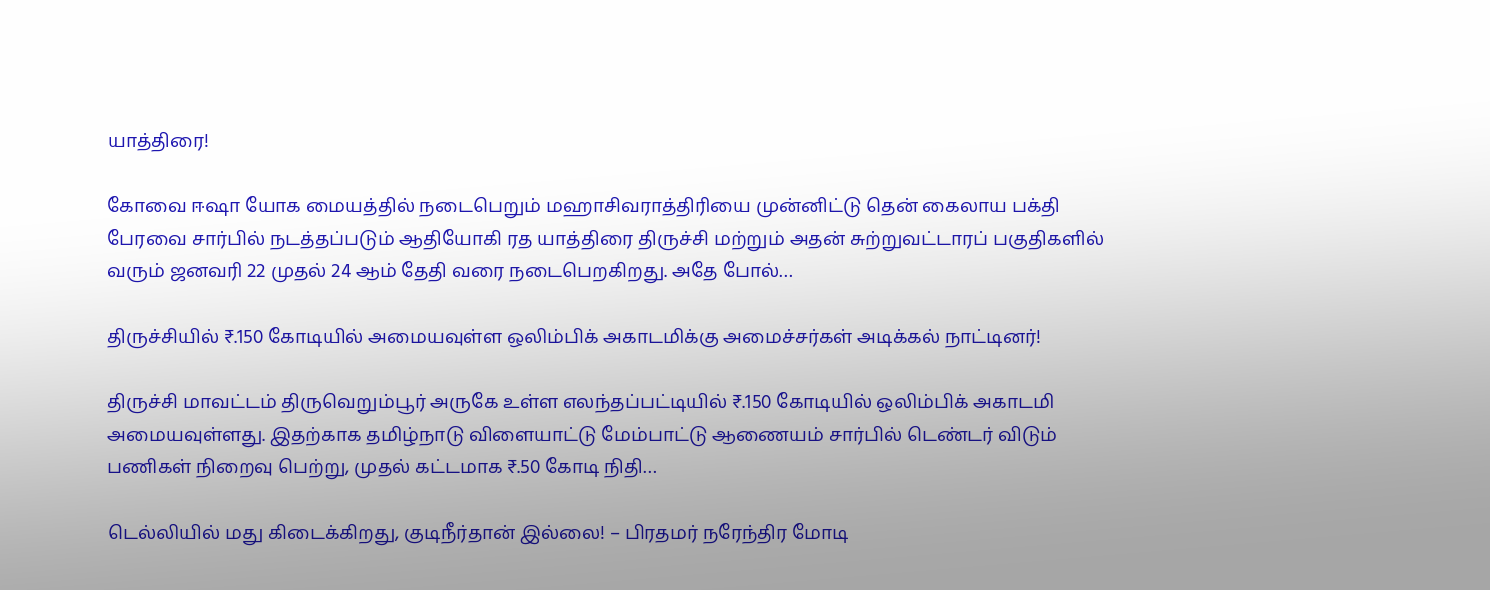யாத்திரை!

கோவை ஈஷா யோக மையத்தில் நடைபெறும் மஹாசிவராத்திரியை முன்னிட்டு தென் கைலாய பக்தி பேரவை சார்பில் நடத்தப்படும் ஆதியோகி ரத யாத்திரை திருச்சி மற்றும் அதன் சுற்றுவட்டாரப் பகுதிகளில் வரும் ஜனவரி 22 முதல் 24 ஆம் தேதி வரை நடைபெறகிறது. அதே போல்…

திருச்சியில் ₹.150 கோடியில் அமையவுள்ள ஒலிம்பிக் அகாடமிக்கு அமைச்சர்கள் அடிக்கல் நாட்டினர்!

திருச்சி மாவட்டம் திருவெறும்பூர் அருகே உள்ள எலந்தப்பட்டியில் ₹.150 கோடியில் ஒலிம்பிக் அகாடமி அமையவுள்ளது. இதற்காக தமிழ்நாடு விளையாட்டு மேம்பாட்டு ஆணையம் சார்பில் டெண்டர் விடும் பணிகள் நிறைவு பெற்று, முதல் கட்டமாக ₹.50 கோடி நிதி…

டெல்லியில் மது கிடைக்கிறது, குடிநீர்தான் இல்லை! – பிரதமர் நரேந்திர மோடி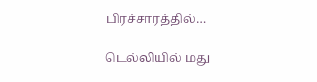பிரச்சாரத்தில்…

டெல்லியில் மது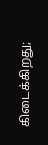கிடைக்கிறது;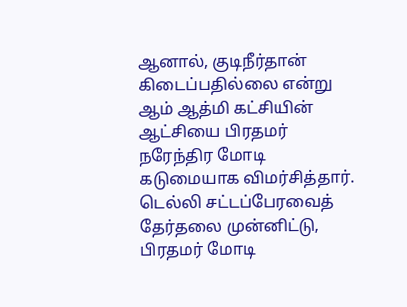ஆனால், குடிநீர்தான் கிடைப்பதில்லை என்று ஆம் ஆத்மி கட்சியின் ஆட்சியை பிரதமர் நரேந்திர மோடி கடுமையாக விமர்சித்தார். டெல்லி சட்டப்பேரவைத் தேர்தலை முன்னிட்டு, பிரதமர் மோடி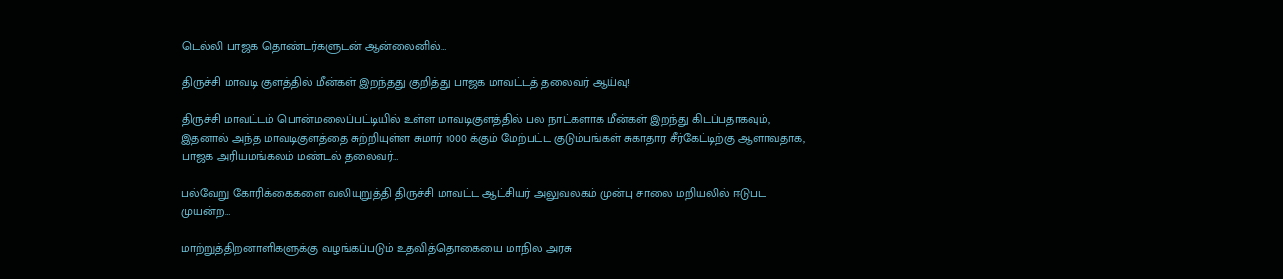டெல்லி பாஜக தொண்டர்களுடன் ஆன்லைனில்…

திருச்சி மாவடி குளத்தில் மீன்கள் இறந்தது குறித்து பாஜக மாவட்டத் தலைவர் ஆய்வு!

திருச்சி மாவட்டம் பொன்மலைப்பட்டியில் உள்ள மாவடிகுளத்தில் பல நாட்களாக மீன்கள் இறந்து கிடப்பதாகவும், இதனால் அந்த மாவடிகுளத்தை சுற்றியுள்ள சுமார் 1000 க்கும் மேற்பட்ட குடும்பங்கள் சுகாதார சீர்கேட்டிற்கு ஆளாவதாக, பாஜக அரியமங்கலம் மண்டல் தலைவர்…

பல்வேறு கோரிக்கைகளை வலியுறுத்தி திருச்சி மாவட்ட ஆட்சியர் அலுவலகம் முன்பு சாலை மறியலில் ஈடுபட முயன்ற…

மாற்றுத்திறனாளிகளுக்கு வழங்கப்படும் உதவித்தொகையை மாநில அரசு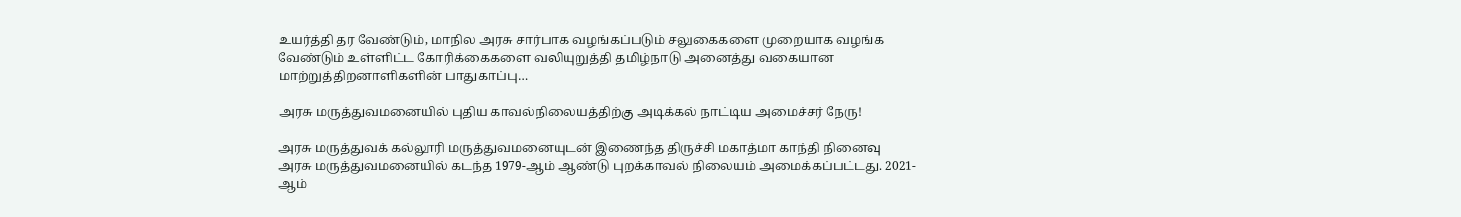உயர்த்தி தர வேண்டும், மாநில அரசு சார்பாக வழங்கப்படும் சலுகைகளை முறையாக வழங்க வேண்டும் உள்ளிட்ட கோரிக்கைகளை வலியுறுத்தி தமிழ்நாடு அனைத்து வகையான மாற்றுத்திறனாளிகளின் பாதுகாப்பு…

அரசு மருத்துவமனையில் புதிய காவல்நிலையத்திற்கு அடிக்கல் நாட்டிய அமைச்சர் நேரு!

அரசு மருத்துவக் கல்லூரி மருத்துவமனையுடன் இணைந்த திருச்சி மகாத்மா காந்தி நினைவு அரசு மருத்துவமனையில் கடந்த 1979-ஆம் ஆண்டு புறக்காவல் நிலையம் அமைக்கப்பட்டது. 2021-ஆம்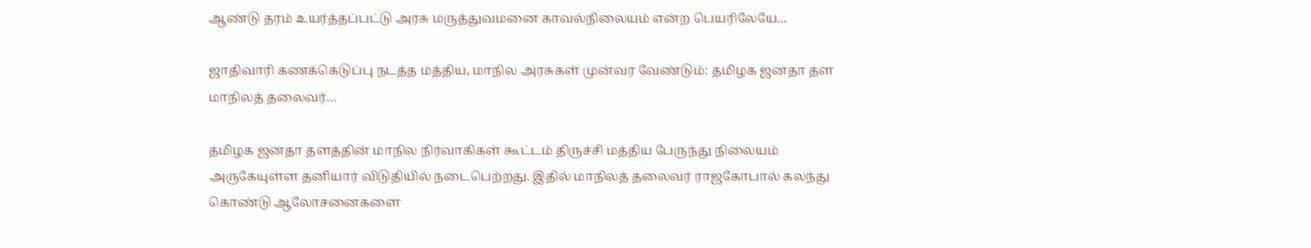ஆண்டு தரம் உயர்த்தப்பட்டு அரசு மருத்துவமனை காவல்நிலையம் என்ற பெயரிலேயே…

ஜாதிவாரி கணக்கெடுப்பு நடத்த மத்திய, மாநில அரசுகள் முன்வர வேண்டும்: தமிழக ஜனதா தள மாநிலத் தலைவர்…

தமிழக ஜனதா தளத்தின் மாநில நிர்வாகிகள் கூட்டம் திருச்சி மத்திய பேருந்து நிலையம் அருகேயுள்ள தனியார் விடுதியில் நடைபெற்றது. இதில் மாநிலத் தலைவர் ராஜகோபால் கலந்து கொண்டு ஆலோசனைகளை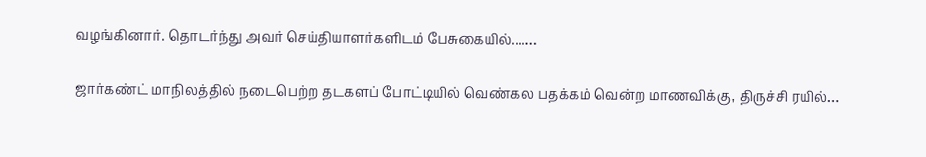வழங்கினார். தொடர்ந்து அவர் செய்தியாளர்களிடம் பேசுகையில்....…

ஜார்கண்ட் மாநிலத்தில் நடைபெற்ற தடகளப் போட்டியில் வெண்கல பதக்கம் வென்ற மாணவிக்கு, திருச்சி ரயில்…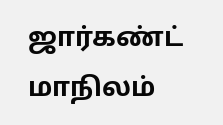ஜார்கண்ட் மாநிலம்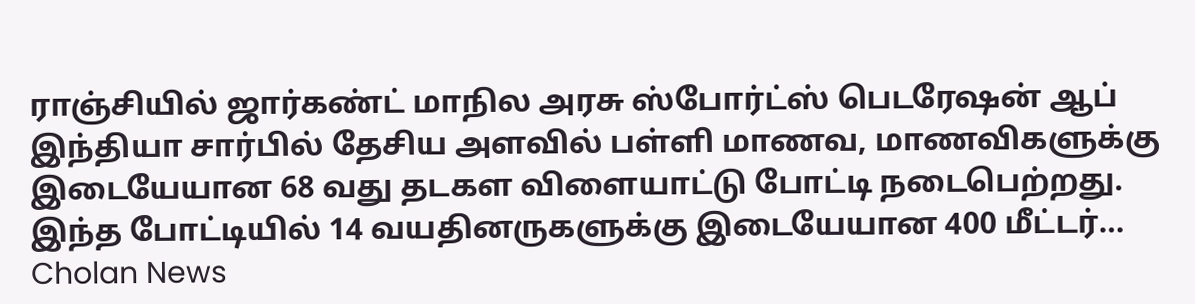ராஞ்சியில் ஜார்கண்ட் மாநில அரசு ஸ்போர்ட்ஸ் பெடரேஷன் ஆப் இந்தியா சார்பில் தேசிய அளவில் பள்ளி மாணவ, மாணவிகளுக்கு இடையேயான 68 வது தடகள விளையாட்டு போட்டி நடைபெற்றது. இந்த போட்டியில் 14 வயதினருகளுக்கு இடையேயான 400 மீட்டர்…
Cholan News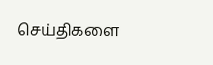செய்திகளை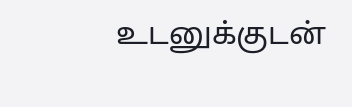உடனுக்குடன்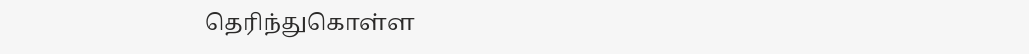தெரிந்துகொள்ள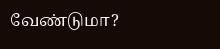வேண்டுமா?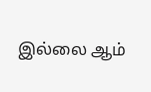இல்லை ஆம்